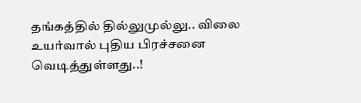தங்கத்தில் தில்லுமுல்லு.. விலை உயர்வால் புதிய பிரச்சனை வெடித்துள்ளது..!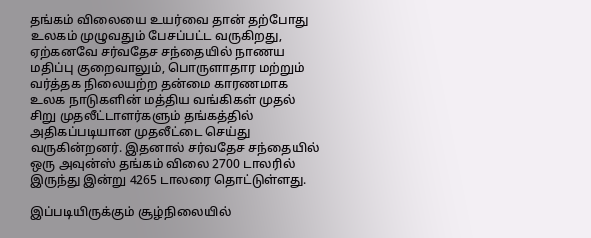தங்கம் விலையை உயர்வை தான் தற்போது உலகம் முழுவதும் பேசப்பட்ட வருகிறது, ஏற்கனவே சர்வதேச சந்தையில் நாணய மதிப்பு குறைவாலும், பொருளாதார மற்றும் வர்த்தக நிலையற்ற தன்மை காரணமாக உலக நாடுகளின் மத்திய வங்கிகள் முதல் சிறு முதலீட்டாளர்களும் தங்கத்தில் அதிகப்படியான முதலீட்டை செய்து வருகின்றனர். இதனால் சர்வதேச சந்தையில் ஒரு அவுன்ஸ் தங்கம் விலை 2700 டாலரில் இருந்து இன்று 4265 டாலரை தொட்டுள்ளது.

இப்படியிருக்கும் சூழ்நிலையில்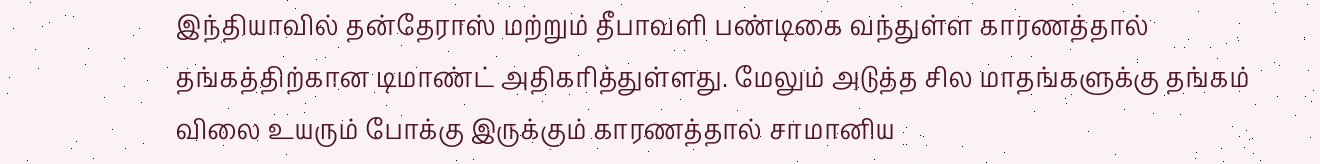இந்தியாவில் தன்தேராஸ் மற்றும் தீபாவளி பண்டிகை வந்துள்ள காரணத்தால் தங்கத்திற்கான டிமாண்ட் அதிகரித்துள்ளது. மேலும் அடுத்த சில மாதங்களுக்கு தங்கம் விலை உயரும் போக்கு இருக்கும் காரணத்தால் சாமானிய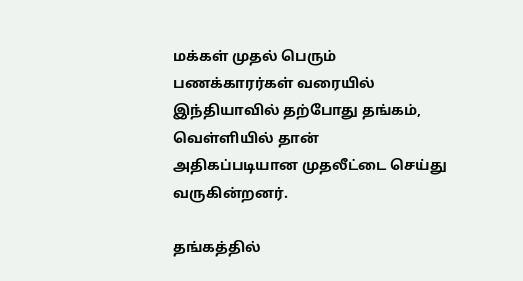மக்கள் முதல் பெரும் பணக்காரர்கள் வரையில் இந்தியாவில் தற்போது தங்கம், வெள்ளியில் தான் அதிகப்படியான முதலீட்டை செய்து வருகின்றனர்.

தங்கத்தில்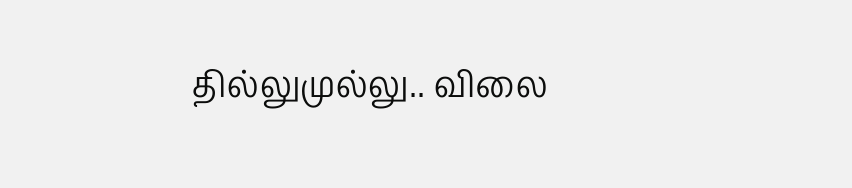தில்லுமுல்லு.. விலை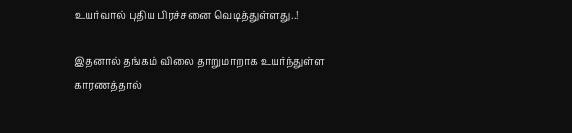உயர்வால் புதிய பிரச்சனை வெடித்துள்ளது..!

இதனால் தங்கம் விலை தாறுமாறாக உயர்ந்துள்ள காரணத்தால்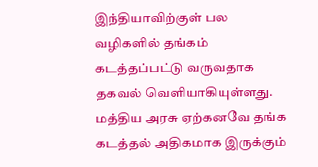இந்தியாவிற்குள் பல வழிகளில் தங்கம் கடத்தப்பட்டு வருவதாக தகவல் வெளியாகியுள்ளது. மத்திய அரசு ஏற்கனவே தங்க கடத்தல் அதிகமாக இருக்கும்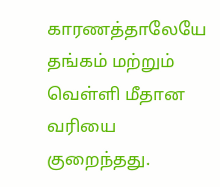காரணத்தாலேயே தங்கம் மற்றும் வெள்ளி மீதான வரியை குறைந்தது.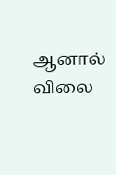ஆனால் விலை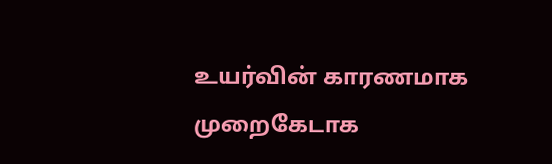உயர்வின் காரணமாக முறைகேடாக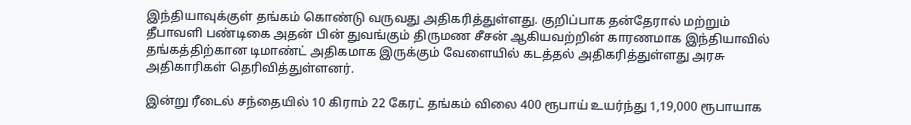இந்தியாவுக்குள் தங்கம் கொண்டு வருவது அதிகரித்துள்ளது. குறிப்பாக தன்தேரால் மற்றும் தீபாவளி பண்டிகை அதன் பின் துவங்கும் திருமண சீசன் ஆகியவற்றின் காரணமாக இந்தியாவில் தங்கத்திற்கான டிமாண்ட் அதிகமாக இருக்கும் வேளையில் கடத்தல் அதிகரித்துள்ளது அரசு அதிகாரிகள் தெரிவித்துள்ளனர்.

இன்று ரீடைல் சந்தையில் 10 கிராம் 22 கேரட் தங்கம் விலை 400 ரூபாய் உயர்ந்து 1,19,000 ரூபாயாக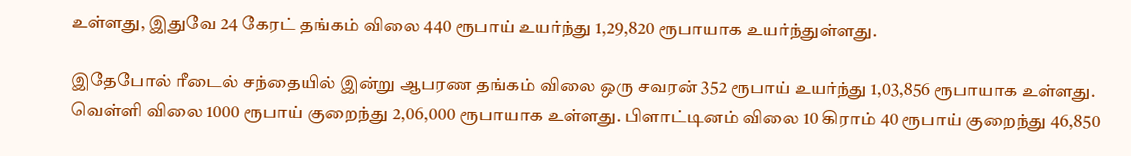உள்ளது, இதுவே 24 கேரட் தங்கம் விலை 440 ரூபாய் உயர்ந்து 1,29,820 ரூபாயாக உயர்ந்துள்ளது.

இதேபோல் ரீடைல் சந்தையில் இன்று ஆபரண தங்கம் விலை ஒரு சவரன் 352 ரூபாய் உயர்ந்து 1,03,856 ரூபாயாக உள்ளது. வெள்ளி விலை 1000 ரூபாய் குறைந்து 2,06,000 ரூபாயாக உள்ளது. பிளாட்டினம் விலை 10 கிராம் 40 ரூபாய் குறைந்து 46,850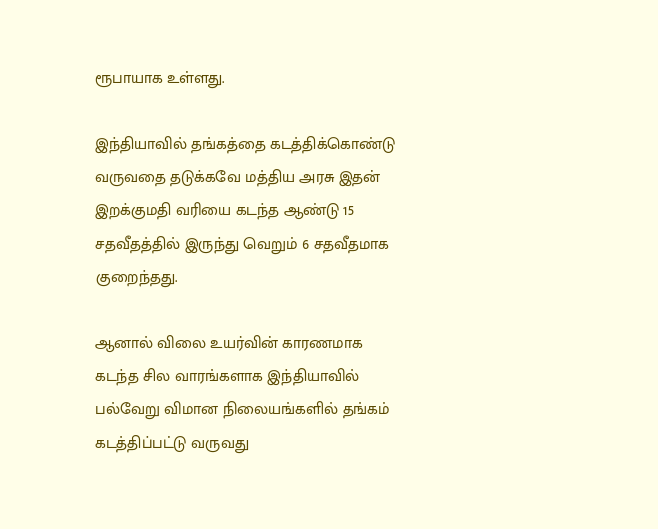ரூபாயாக உள்ளது.

இந்தியாவில் தங்கத்தை கடத்திக்கொண்டு வருவதை தடுக்கவே மத்திய அரசு இதன் இறக்குமதி வரியை கடந்த ஆண்டு 15 சதவீதத்தில் இருந்து வெறும் 6 சதவீதமாக குறைந்தது.

ஆனால் விலை உயர்வின் காரணமாக கடந்த சில வாரங்களாக இந்தியாவில் பல்வேறு விமான நிலையங்களில் தங்கம் கடத்திப்பட்டு வருவது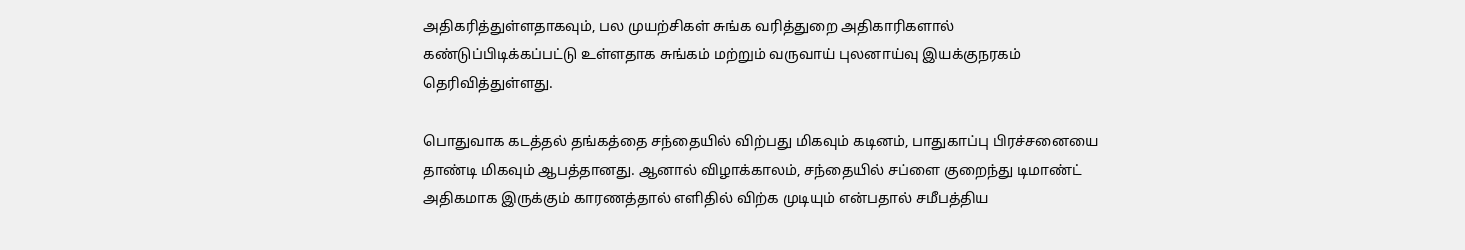அதிகரித்துள்ளதாகவும், பல முயற்சிகள் சுங்க வரித்துறை அதிகாரிகளால் கண்டுப்பிடிக்கப்பட்டு உள்ளதாக சுங்கம் மற்றும் வருவாய் புலனாய்வு இயக்குநரகம் தெரிவித்துள்ளது.

பொதுவாக கடத்தல் தங்கத்தை சந்தையில் விற்பது மிகவும் கடினம், பாதுகாப்பு பிரச்சனையை தாண்டி மிகவும் ஆபத்தானது. ஆனால் விழாக்காலம், சந்தையில் சப்ளை குறைந்து டிமாண்ட் அதிகமாக இருக்கும் காரணத்தால் எளிதில் விற்க முடியும் என்பதால் சமீபத்திய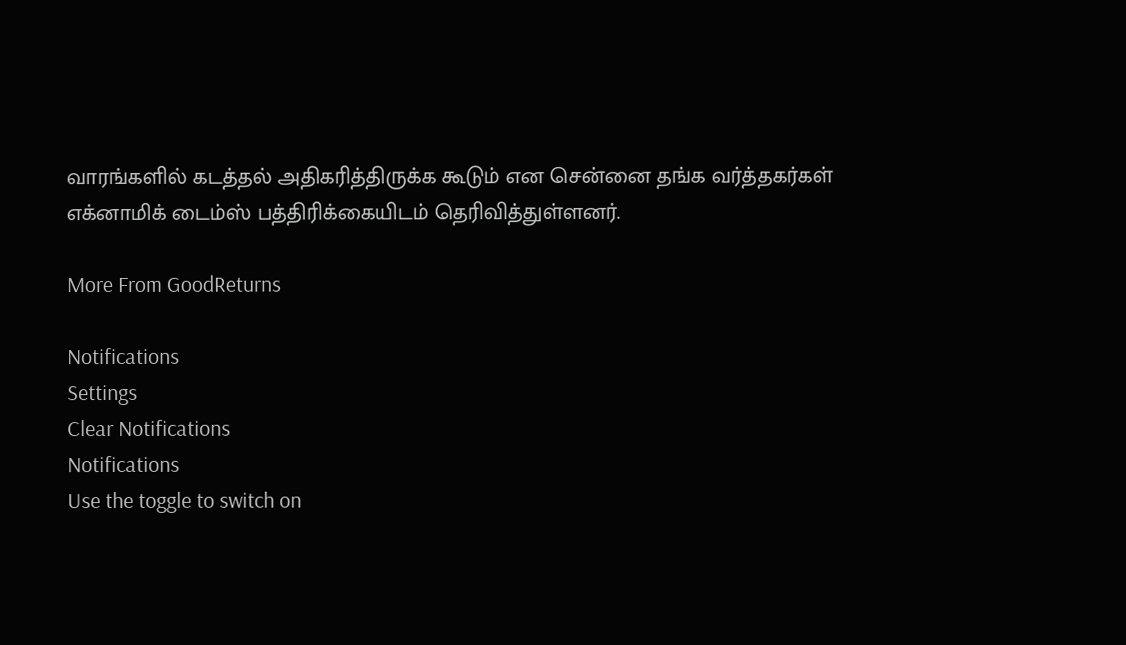வாரங்களில் கடத்தல் அதிகரித்திருக்க கூடும் என சென்னை தங்க வர்த்தகர்கள் எக்னாமிக் டைம்ஸ் பத்திரிக்கையிடம் தெரிவித்துள்ளனர்.

More From GoodReturns

Notifications
Settings
Clear Notifications
Notifications
Use the toggle to switch on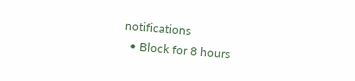notifications
  • Block for 8 hours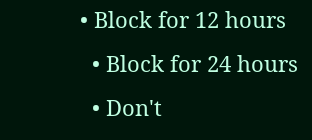• Block for 12 hours
  • Block for 24 hours
  • Don't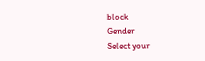block
Gender
Select your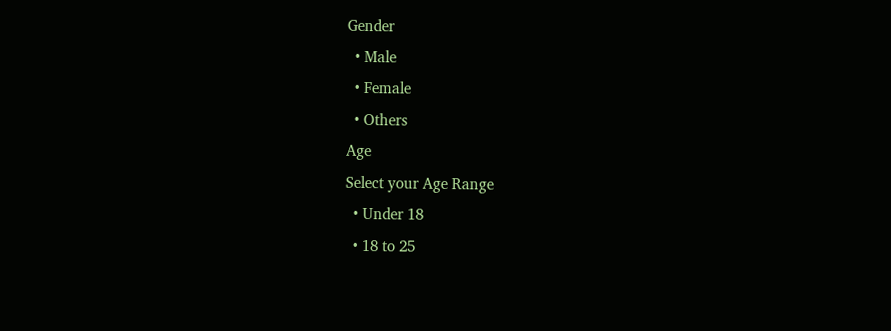Gender
  • Male
  • Female
  • Others
Age
Select your Age Range
  • Under 18
  • 18 to 25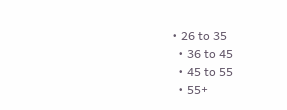• 26 to 35
  • 36 to 45
  • 45 to 55
  • 55+